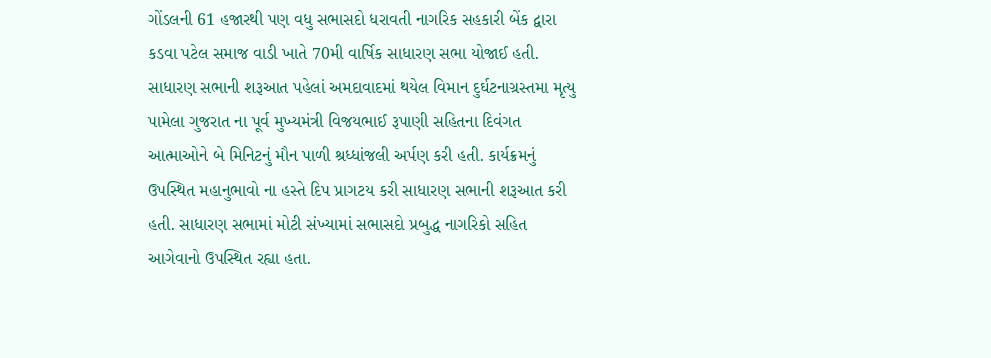ગોંડલની 61 હજારથી પણ વધુ સભાસદો ધરાવતી નાગરિક સહકારી બેંક દ્વારા કડવા પટેલ સમાજ વાડી ખાતે 70મી વાર્ષિક સાધારણ સભા યોજાઈ હતી. સાધારણ સભાની શરૂઆત પહેલાં અમદાવાદમાં થયેલ વિમાન દુર્ઘટનાગ્રસ્તમા મૃત્યુ પામેલા ગુજરાત ના પૂર્વ મુખ્યમંત્રી વિજયભાઈ રૂપાણી સહિતના દિવંગત આત્માઓને બે મિનિટનું મૌન પાળી શ્રધ્ધાંજલી અર્પણ કરી હતી. કાર્યક્રમનું ઉપસ્થિત મહાનુભાવો ના હસ્તે દિપ પ્રાગટય કરી સાધારણ સભાની શરૂઆત કરી હતી. સાધારણ સભામાં મોટી સંખ્યામાં સભાસદો પ્રબુદ્ધ નાગરિકો સહિત આગેવાનો ઉપસ્થિત રહ્યા હતા.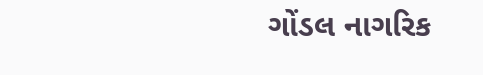ગોંડલ નાગરિક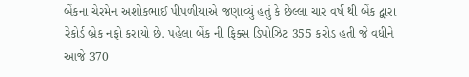બેંકના ચેરમેન અશોકભાઈ પીપળીયાએ જણાવ્યું હતું કે છેલ્લા ચાર વર્ષ થી બેંક દ્વારા રેકોર્ડ બ્રેક નફો કરાયો છે. પહેલા બેંક ની ફિક્સ ડિપોઝિટ 355 કરોડ હતી જે વધીને આજે 370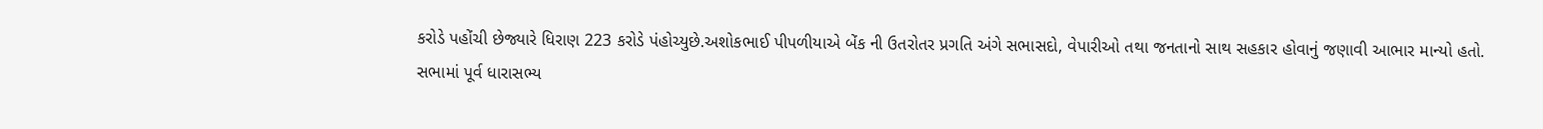કરોડે પહોંચી છેજ્યારે ધિરાણ 223 કરોડે પંહોચ્યુછે.અશોકભાઈ પીપળીયાએ બેંક ની ઉતરોતર પ્રગતિ અંગે સભાસદો, વેપારીઓ તથા જનતાનો સાથ સહકાર હોવાનું જણાવી આભાર માન્યો હતો.
સભામાં પૂર્વ ધારાસભ્ય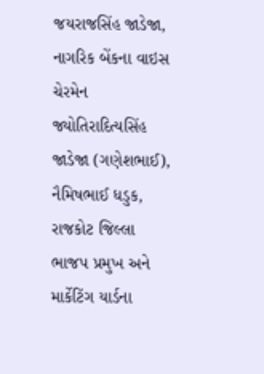જયરાજસિંહ જાડેજા, નાગરિક બેંકના વાઇસ ચેરમેન જ્યોતિરાદિત્યસિંહ જાડેજા (ગણેશભાઈ), નૈમિષભાઈ ધડુક, રાજકોટ જિલ્લા ભાજપ પ્રમુખ અને માર્કેટિંગ યાર્ડના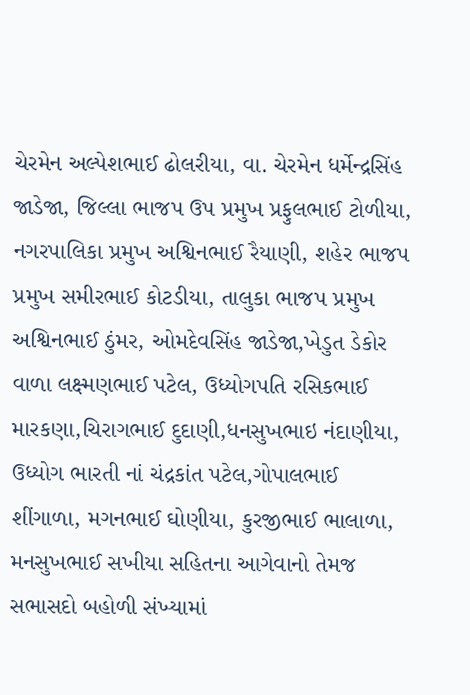ચેરમેન અલ્પેશભાઈ ઢોલરીયા, વા. ચેરમેન ધર્મેન્દ્રસિંહ જાડેજા, જિલ્લા ભાજપ ઉપ પ્રમુખ પ્રફુલભાઈ ટોળીયા, નગરપાલિકા પ્રમુખ અશ્વિનભાઈ રૈયાણી, શહેર ભાજપ પ્રમુખ સમીરભાઈ કોટડીયા, તાલુકા ભાજપ પ્રમુખ અશ્વિનભાઈ ઠુંમર, ઓમદેવસિંહ જાડેજા,ખેડુત ડેકોર વાળા લક્ષ્મણભાઈ પટેલ, ઉધ્યોગપતિ રસિકભાઈ મારકણા,ચિરાગભાઈ દુદાણી,ધનસુખભાઇ નંદાણીયા, ઉધ્યોગ ભારતી નાં ચંદ્રકાંત પટેલ,ગોપાલભાઈ શીંગાળા, મગનભાઈ ઘોણીયા, કુરજીભાઈ ભાલાળા, મનસુખભાઈ સખીયા સહિતના આગેવાનો તેમજ સભાસદો બહોળી સંખ્યામાં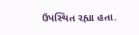ઉપસ્થિત રહ્યા હતા.